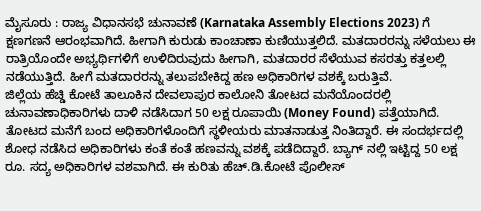ಮೈಸೂರು : ರಾಜ್ಯ ವಿಧಾನಸಭೆ ಚುನಾವಣೆ (Karnataka Assembly Elections 2023) ಗೆ ಕ್ಷಣಗಣನೆ ಆರಂಭವಾಗಿದೆ. ಹೀಗಾಗಿ ಕುರುಡು ಕಾಂಚಾಣಾ ಕುಣಿಯುತ್ತಲಿದೆ. ಮತದಾರರನ್ನು ಸಳೆಯಲು ಈ ರಾತ್ರಿಯೊಂದೇ ಅಭ್ಯರ್ಥಿಗಳಿಗೆ ಉಳಿದಿರುವುದು ಹೀಗಾಗಿ, ಮತದಾರರ ಸೆಳೆಯುವ ಕಸರತ್ತು ಕತ್ತಲಲ್ಲಿ ನಡೆಯುತ್ತಿದೆ. ಹೀಗೆ ಮತದಾರರನ್ನು ತಲುಪಬೇಕಿದ್ದ ಹಣ ಅಧಿಕಾರಿಗಳ ವಶಕ್ಕೆ ಬರುತ್ತಿವೆ.
ಜಿಲ್ಲೆಯ ಹೆಚ್ಡಿ ಕೋಟೆ ತಾಲೂಕಿನ ದೇವಲಾಪುರ ಕಾಲೋನಿ ತೋಟದ ಮನೆಯೊಂದರಲ್ಲಿ ಚುನಾವಣಾಧಿಕಾರಿಗಳು ದಾಳಿ ನಡೆಸಿದಾಗ 50 ಲಕ್ಷ ರೂಪಾಯಿ (Money Found) ಪತ್ತೆಯಾಗಿದೆ.
ತೋಟದ ಮನೆಗೆ ಬಂದ ಅಧಿಕಾರಿಗಳೊಂದಿಗೆ ಸ್ಥಳೀಯರು ಮಾತನಾಡುತ್ತ ನಿಂತಿದ್ದಾರೆ. ಈ ಸಂದರ್ಭದಲ್ಲಿ ಶೋಧ ನಡೆಸಿದ ಅಧಿಕಾರಿಗಳು ಕಂತೆ ಕಂತೆ ಹಣವನ್ನು ವಶಕ್ಕೆ ಪಡೆದಿದ್ದಾರೆ. ಬ್ಯಾಗ್ ನಲ್ಲಿ ಇಟ್ಟಿದ್ದ 50 ಲಕ್ಷ ರೂ. ಸದ್ಯ ಅಧಿಕಾರಿಗಳ ವಶವಾಗಿದೆ. ಈ ಕುರಿತು ಹೆಚ್.ಡಿ.ಕೋಟೆ ಪೊಲೀಸ್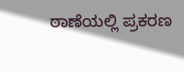ಠಾಣೆಯಲ್ಲಿ ಪ್ರಕರಣ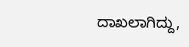ದಾಖಲಾಗಿದ್ದು,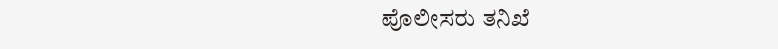ಪೊಲೀಸರು ತನಿಖೆ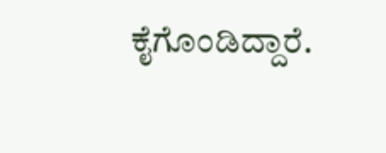ಕೈಗೊಂಡಿದ್ದಾರೆ.